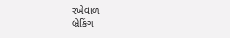રખેવાળ
બ્રેકિંગ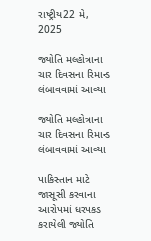રાષ્ટ્રીય22 મે, 2025

જ્યોતિ મલ્હોત્રાના ચાર દિવસના રિમાન્ડ લંબાવવામાં આવ્યા

જ્યોતિ મલ્હોત્રાના ચાર દિવસના રિમાન્ડ લંબાવવામાં આવ્યા

પાકિસ્તાન માટે જાસૂસી કરવાના આરોપમાં ધરપકડ કરાયેલી જ્યોતિ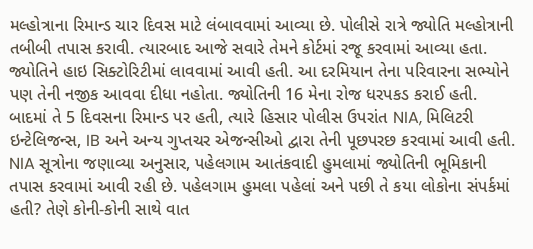મલ્હોત્રાના રિમાન્ડ ચાર દિવસ માટે લંબાવવામાં આવ્યા છે. પોલીસે રાત્રે જ્યોતિ મલ્હોત્રાની તબીબી તપાસ કરાવી. ત્યારબાદ આજે સવારે તેમને કોર્ટમાં રજૂ કરવામાં આવ્યા હતા. જ્યોતિને હાઇ સિક્ટોરિટીમાં લાવવામાં આવી હતી. આ દરમિયાન તેના પરિવારના સભ્યોને પણ તેની નજીક આવવા દીધા નહોતા. જ્યોતિની 16 મેના રોજ ધરપકડ કરાઈ હતી. બાદમાં તે 5 દિવસના રિમાન્ડ પર હતી, ત્યારે હિસાર પોલીસ ઉપરાંત NIA, મિલિટરી ઇન્ટેલિજન્સ, IB અને અન્ય ગુપ્તચર એજન્સીઓ દ્વારા તેની પૂછપરછ કરવામાં આવી હતી. NIA સૂત્રોના જણાવ્યા અનુસાર, પહેલગામ આતંકવાદી હુમલામાં જ્યોતિની ભૂમિકાની તપાસ કરવામાં આવી રહી છે. પહેલગામ હુમલા પહેલાં અને પછી તે કયા લોકોના સંપર્કમાં હતી? તેણે કોની-કોની સાથે વાત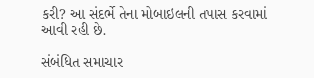કરી? આ સંદર્ભે તેના મોબાઇલની તપાસ કરવામાં આવી રહી છે.

સંબંધિત સમાચાર